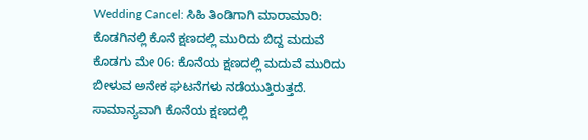Wedding Cancel: ಸಿಹಿ ತಿಂಡಿಗಾಗಿ ಮಾರಾಮಾರಿ: ಕೊಡಗಿನಲ್ಲಿ ಕೊನೆ ಕ್ಷಣದಲ್ಲಿ ಮುರಿದು ಬಿದ್ದ ಮದುವೆ
ಕೊಡಗು ಮೇ 06: ಕೊನೆಯ ಕ್ಷಣದಲ್ಲಿ ಮದುವೆ ಮುರಿದು ಬೀಳುವ ಅನೇಕ ಘಟನೆಗಳು ನಡೆಯುತ್ತಿರುತ್ತದೆ. ಸಾಮಾನ್ಯವಾಗಿ ಕೊನೆಯ ಕ್ಷಣದಲ್ಲಿ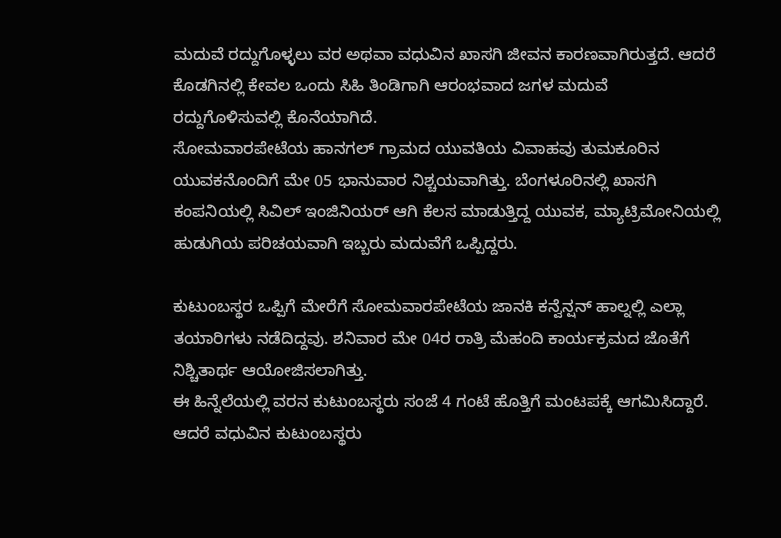ಮದುವೆ ರದ್ದುಗೊಳ್ಳಲು ವರ ಅಥವಾ ವಧುವಿನ ಖಾಸಗಿ ಜೀವನ ಕಾರಣವಾಗಿರುತ್ತದೆ. ಆದರೆ ಕೊಡಗಿನಲ್ಲಿ ಕೇವಲ ಒಂದು ಸಿಹಿ ತಿಂಡಿಗಾಗಿ ಆರಂಭವಾದ ಜಗಳ ಮದುವೆ ರದ್ದುಗೊಳಿಸುವಲ್ಲಿ ಕೊನೆಯಾಗಿದೆ.
ಸೋಮವಾರಪೇಟೆಯ ಹಾನಗಲ್ ಗ್ರಾಮದ ಯುವತಿಯ ವಿವಾಹವು ತುಮಕೂರಿನ ಯುವಕನೊಂದಿಗೆ ಮೇ 05 ಭಾನುವಾರ ನಿಶ್ಚಯವಾಗಿತ್ತು. ಬೆಂಗಳೂರಿನಲ್ಲಿ ಖಾಸಗಿ ಕಂಪನಿಯಲ್ಲಿ ಸಿವಿಲ್ ಇಂಜಿನಿಯರ್ ಆಗಿ ಕೆಲಸ ಮಾಡುತ್ತಿದ್ದ ಯುವಕ, ಮ್ಯಾಟ್ರಿಮೋನಿಯಲ್ಲಿ ಹುಡುಗಿಯ ಪರಿಚಯವಾಗಿ ಇಬ್ಬರು ಮದುವೆಗೆ ಒಪ್ಪಿದ್ದರು.

ಕುಟುಂಬಸ್ಥರ ಒಪ್ಪಿಗೆ ಮೇರೆಗೆ ಸೋಮವಾರಪೇಟೆಯ ಜಾನಕಿ ಕನ್ವೆನ್ಷನ್ ಹಾಲ್ನಲ್ಲಿ ಎಲ್ಲಾ ತಯಾರಿಗಳು ನಡೆದಿದ್ದವು. ಶನಿವಾರ ಮೇ 04ರ ರಾತ್ರಿ ಮೆಹಂದಿ ಕಾರ್ಯಕ್ರಮದ ಜೊತೆಗೆ ನಿಶ್ಚಿತಾರ್ಥ ಆಯೋಜಿಸಲಾಗಿತ್ತು.
ಈ ಹಿನ್ನೆಲೆಯಲ್ಲಿ ವರನ ಕುಟುಂಬಸ್ಥರು ಸಂಜೆ 4 ಗಂಟೆ ಹೊತ್ತಿಗೆ ಮಂಟಪಕ್ಕೆ ಆಗಮಿಸಿದ್ದಾರೆ. ಆದರೆ ವಧುವಿನ ಕುಟುಂಬಸ್ಥರು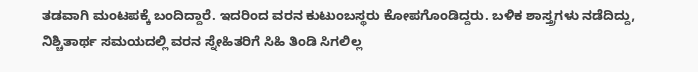ತಡವಾಗಿ ಮಂಟಪಕ್ಕೆ ಬಂದಿದ್ದಾರೆ. ಇದರಿಂದ ವರನ ಕುಟುಂಬಸ್ಥರು ಕೋಪಗೊಂಡಿದ್ದರು. ಬಳಿಕ ಶಾಸ್ತ್ರಗಳು ನಡೆದಿದ್ದು, ನಿಶ್ಚಿತಾರ್ಥ ಸಮಯದಲ್ಲಿ ವರನ ಸ್ನೇಹಿತರಿಗೆ ಸಿಹಿ ತಿಂಡಿ ಸಿಗಲಿಲ್ಲ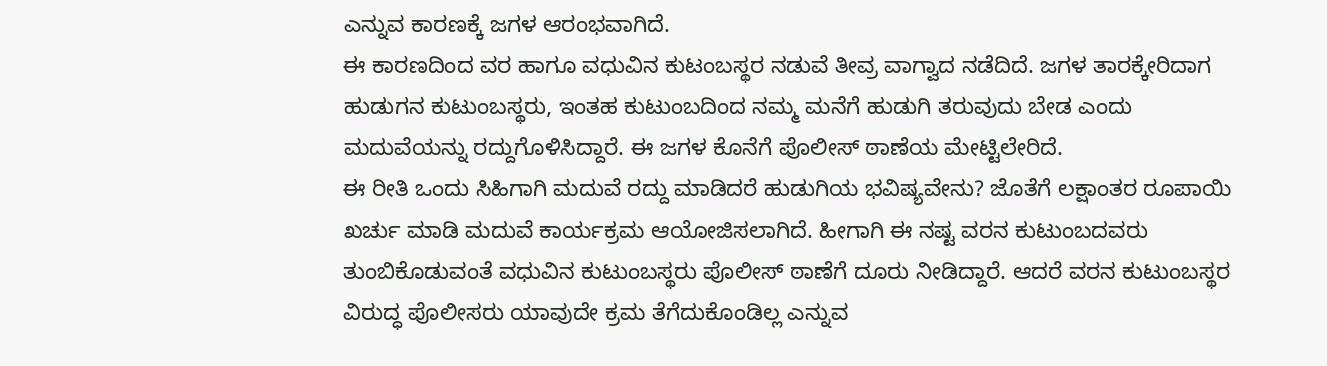ಎನ್ನುವ ಕಾರಣಕ್ಕೆ ಜಗಳ ಆರಂಭವಾಗಿದೆ.
ಈ ಕಾರಣದಿಂದ ವರ ಹಾಗೂ ವಧುವಿನ ಕುಟಂಬಸ್ಥರ ನಡುವೆ ತೀವ್ರ ವಾಗ್ವಾದ ನಡೆದಿದೆ. ಜಗಳ ತಾರಕ್ಕೇರಿದಾಗ ಹುಡುಗನ ಕುಟುಂಬಸ್ಥರು, ಇಂತಹ ಕುಟುಂಬದಿಂದ ನಮ್ಮ ಮನೆಗೆ ಹುಡುಗಿ ತರುವುದು ಬೇಡ ಎಂದು ಮದುವೆಯನ್ನು ರದ್ದುಗೊಳಿಸಿದ್ದಾರೆ. ಈ ಜಗಳ ಕೊನೆಗೆ ಪೊಲೀಸ್ ಠಾಣೆಯ ಮೇಟ್ಟಿಲೇರಿದೆ.
ಈ ರೀತಿ ಒಂದು ಸಿಹಿಗಾಗಿ ಮದುವೆ ರದ್ದು ಮಾಡಿದರೆ ಹುಡುಗಿಯ ಭವಿಷ್ಯವೇನು? ಜೊತೆಗೆ ಲಕ್ಷಾಂತರ ರೂಪಾಯಿ ಖರ್ಚು ಮಾಡಿ ಮದುವೆ ಕಾರ್ಯಕ್ರಮ ಆಯೋಜಿಸಲಾಗಿದೆ. ಹೀಗಾಗಿ ಈ ನಷ್ಟ ವರನ ಕುಟುಂಬದವರು ತುಂಬಿಕೊಡುವಂತೆ ವಧುವಿನ ಕುಟುಂಬಸ್ಥರು ಪೊಲೀಸ್ ಠಾಣೆಗೆ ದೂರು ನೀಡಿದ್ದಾರೆ. ಆದರೆ ವರನ ಕುಟುಂಬಸ್ಥರ ವಿರುದ್ಧ ಪೊಲೀಸರು ಯಾವುದೇ ಕ್ರಮ ತೆಗೆದುಕೊಂಡಿಲ್ಲ ಎನ್ನುವ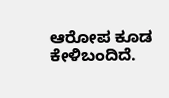ಆರೋಪ ಕೂಡ ಕೇಳಿಬಂದಿದೆ.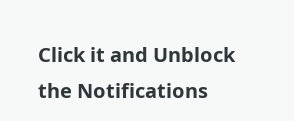Click it and Unblock the Notifications